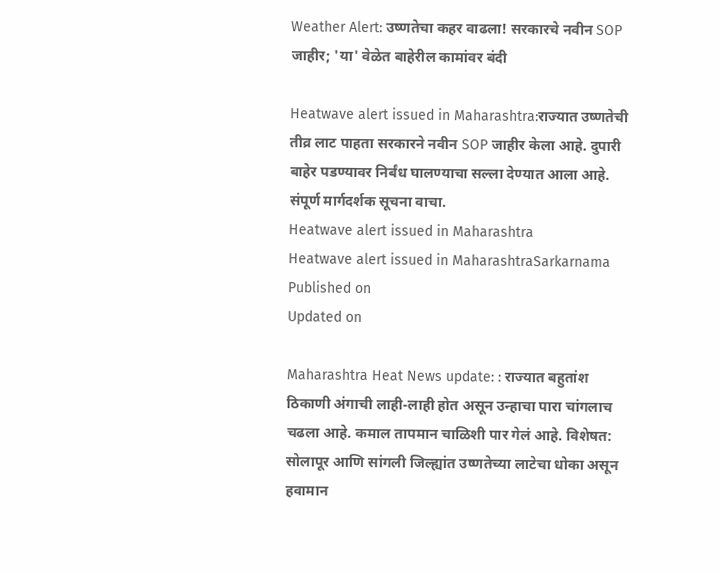Weather Alert: उष्णतेचा कहर वाढला! सरकारचे नवीन SOP जाहीर; 'या' वेळेत बाहेरील कामांवर बंदी

Heatwave alert issued in Maharashtra:राज्यात उष्णतेची तीव्र लाट पाहता सरकारने नवीन SOP जाहीर केला आहे. दुपारी बाहेर पडण्यावर निर्बंध घालण्याचा सल्ला देण्यात आला आहे. संपूर्ण मार्गदर्शक सूचना वाचा.
Heatwave alert issued in Maharashtra
Heatwave alert issued in MaharashtraSarkarnama
Published on
Updated on

Maharashtra Heat News update: : राज्यात बहुतांश ठिकाणी अंगाची लाही-लाही होत असून उन्हाचा पारा चांगलाच चढला आहे. कमाल तापमान चाळिशी पार गेलं आहे. विशेषत: सोलापूर आणि सांगली जिल्ह्यांत उष्णतेच्या लाटेचा धोका असून हवामान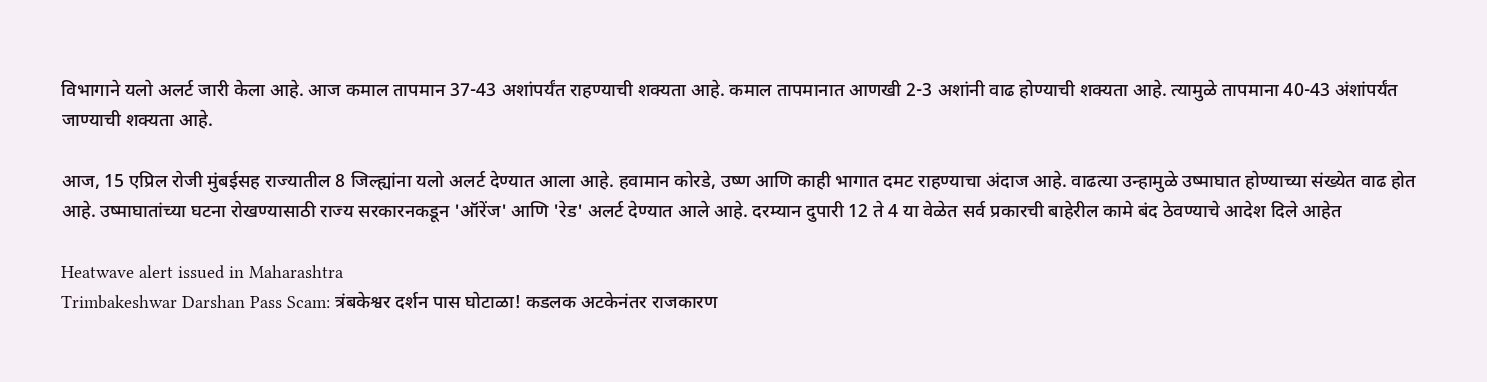विभागाने यलो अलर्ट जारी केला आहे. आज कमाल तापमान 37-43 अशांपर्यंत राहण्याची शक्यता आहे. कमाल तापमानात आणखी 2-3 अशांनी वाढ होण्याची शक्यता आहे. त्यामुळे तापमाना 40-43 अंशांपर्यंत जाण्याची शक्यता आहे.

आज, 15 एप्रिल रोजी मुंबईसह राज्यातील 8 जिल्ह्यांना यलो अलर्ट देण्यात आला आहे. हवामान कोरडे, उष्ण आणि काही भागात दमट राहण्याचा अंदाज आहे. वाढत्या उन्हामुळे उष्माघात होण्याच्या संख्येत वाढ होत आहे. उष्माघातांच्या घटना रोखण्यासाठी राज्य सरकारनकडून 'ऑरेंज' आणि 'रेड' अलर्ट देण्यात आले आहे. दरम्यान दुपारी 12 ते 4 या वेळेत सर्व प्रकारची बाहेरील कामे बंद ठेवण्याचे आदेश दिले आहेत

Heatwave alert issued in Maharashtra
Trimbakeshwar Darshan Pass Scam: त्रंबकेश्वर दर्शन पास घोटाळा! कडलक अटकेनंतर राजकारण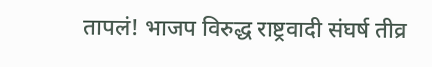तापलं! भाजप विरुद्ध राष्ट्रवादी संघर्ष तीव्र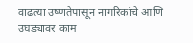वाढत्या उष्णतेपासून नागरिकांचे आणि उघड्यावर काम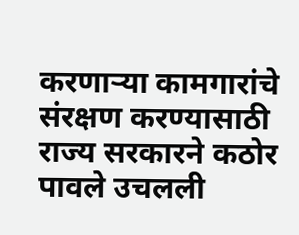करणाऱ्या कामगारांचे संरक्षण करण्यासाठी राज्य सरकारने कठोर पावले उचलली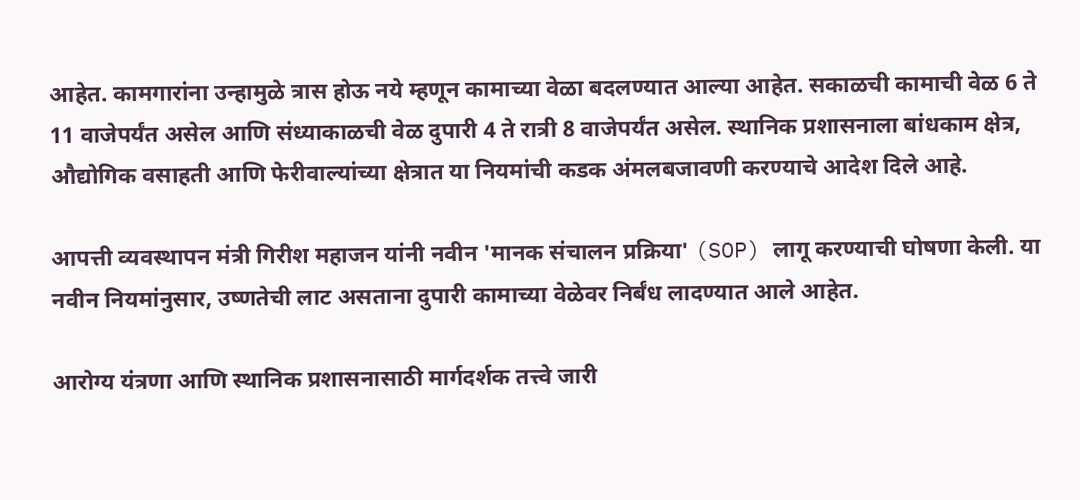आहेत. कामगारांना उन्हामुळे त्रास होऊ नये म्हणून कामाच्या वेळा बदलण्यात आल्या आहेत. सकाळची कामाची वेळ 6 ते 11 वाजेपर्यंत असेल आणि संध्याकाळची वेळ दुपारी 4 ते रात्री 8 वाजेपर्यंत असेल. स्थानिक प्रशासनाला बांधकाम क्षेत्र, औद्योगिक वसाहती आणि फेरीवाल्यांच्या क्षेत्रात या नियमांची कडक अंमलबजावणी करण्याचे आदेश दिले आहे.

आपत्ती व्यवस्थापन मंत्री गिरीश महाजन यांनी नवीन 'मानक संचालन प्रक्रिया' (SOP) लागू करण्याची घोषणा केली. या नवीन नियमांनुसार, उष्णतेची लाट असताना दुपारी कामाच्या वेळेवर निर्बंध लादण्यात आले आहेत.

आरोग्य यंत्रणा आणि स्थानिक प्रशासनासाठी मार्गदर्शक तत्त्वे जारी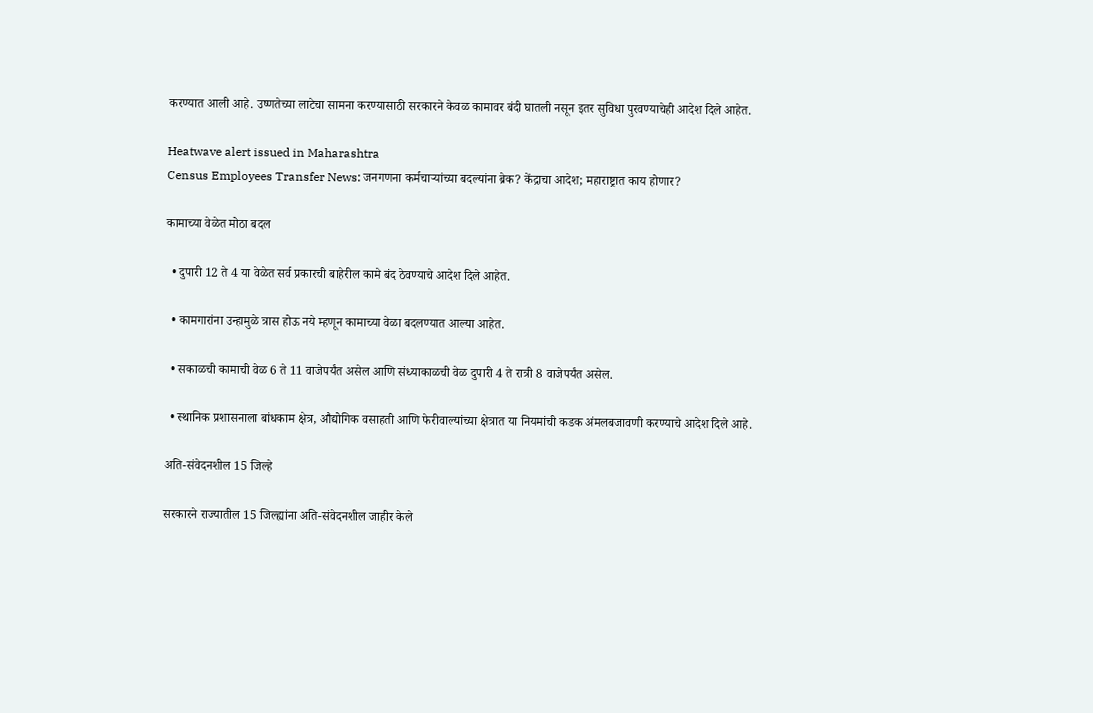करण्यात आली आहे. उष्णतेच्या लाटेचा सामना करण्यासाठी सरकारने केवळ कामावर बंदी घातली नसून इतर सुविधा पुरवण्याचेही आदेश दिले आहेत.

Heatwave alert issued in Maharashtra
Census Employees Transfer News: जनगणना कर्मचाऱ्यांच्या बदल्यांना ब्रेक? केंद्राचा आदेश; महाराष्ट्रात काय होणार?

कामाच्या वेळेत मोठा बदल

  • दुपारी 12 ते 4 या वेळेत सर्व प्रकारची बाहेरील कामे बंद ठेवण्याचे आदेश दिले आहेत.

  • कामगारांना उन्हामुळे त्रास होऊ नये म्हणून कामाच्या वेळा बदलण्यात आल्या आहेत.

  • सकाळची कामाची वेळ 6 ते 11 वाजेपर्यंत असेल आणि संध्याकाळची वेळ दुपारी 4 ते रात्री 8 वाजेपर्यंत असेल.

  • स्थानिक प्रशासनाला बांधकाम क्षेत्र, औद्योगिक वसाहती आणि फेरीवाल्यांच्या क्षेत्रात या नियमांची कडक अंमलबजावणी करण्याचे आदेश दिले आहे.

अति-संवेदनशील 15 जिल्हे

सरकारने राज्यातील 15 जिल्ह्यांना अति-संवेदनशील जाहीर केले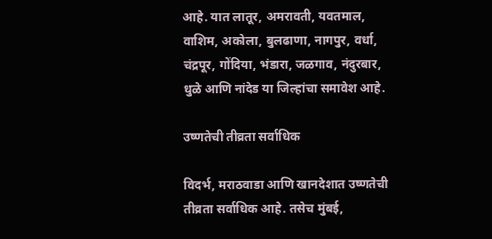आहे. यात लातूर, अमरावती, यवतमाल, वाशिम, अकोला, बुलढाणा, नागपुर, वर्धा, चंद्रपूर, गोंदिया, भंडारा, जळगाव, नंदुरबार, धुळे आणि नांदेड या जिल्हांचा समावेश आहे.

उष्णतेची तीव्रता सर्वाधिक

विदर्भ, मराठवाडा आणि खानदेशात उष्णतेची तीव्रता सर्वाधिक आहे. तसेच मुंबई,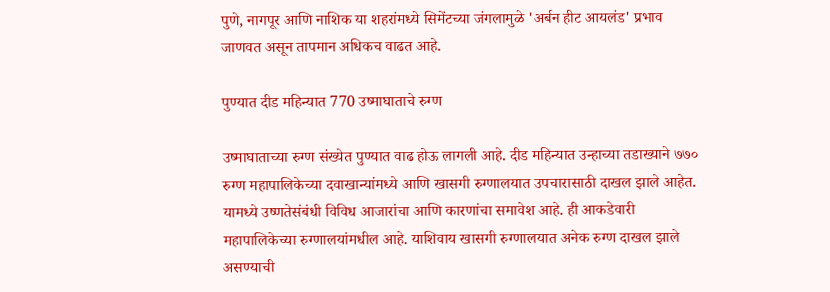पुणे, नागपूर आणि नाशिक या शहरांमध्ये सिमेंटच्या जंगलामुळे 'अर्बन हीट आयलंड' प्रभाव जाणवत असून तापमान अधिकच वाढत आहे.

पुण्यात दीड महिन्यात 770 उष्माघाताचे रुग्ण

उष्माघाताच्या रुग्ण संख्येत पुण्यात वाढ होऊ लागली आहे. दीड महिन्यात उन्हाच्या तडाख्याने ७७० रुग्ण महापालिकेच्या दवाखान्यांमध्ये आणि खासगी रुग्णालयात उपचारासाठी दाखल झाले आहेत. यामध्ये उष्णतेसंबंधी विविध आजारांचा आणि कारणांचा समावेश आहे. ही आकडेवारी महापालिकेच्या रुग्णालयांमधील आहे. याशिवाय खासगी रुग्णालयात अनेक रुग्ण दाखल झाले असण्याची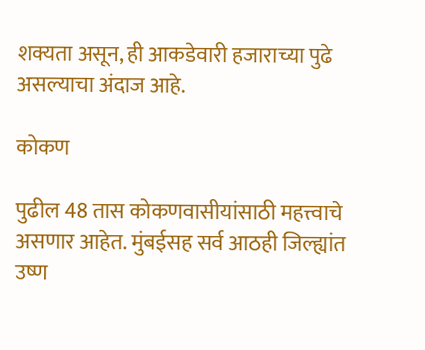शक्यता असून, ही आकडेवारी हजाराच्या पुढे असल्याचा अंदाज आहे.

कोकण

पुढील 48 तास कोकणवासीयांसाठी महत्त्वाचे असणार आहेत. मुंबईसह सर्व आठही जिल्ह्यांत उष्ण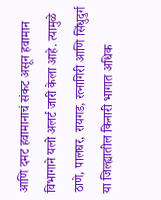आणि दमट हवामानाचं संकट असून हवामान विभागाने यलो अलर्ट जारी केला आहे. त्यामुळे ठाणे, पालघर, रायगड, रत्नागिरी आणि सिंधुदुर्ग या जिल्ह्यातील किनारी भागात अधिक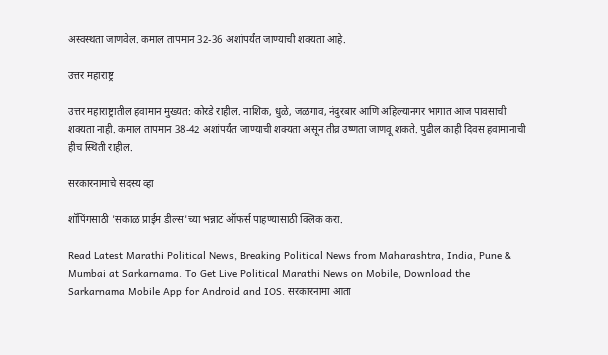अस्वस्थता जाणवेल. कमाल तापमान 32-36 अशांपर्यंत जाण्याची शक्यता आहे.

उत्तर महाराष्ट्र

उत्तर महाराष्ट्रातील हवामान मुख्यत: कोरडे राहील. नाशिक, धुळे, जळगाव, नंदुरबार आणि अहिल्यानगर भागात आज पावसाची शक्यता नाही. कमाल तापमान 38-42 अशांपर्यंत जाण्याची शक्यता असून तीव्र उष्णता जाणवू शकते. पुढील काही दिवस हवामानाची हीच स्थिती राहील.

सरकारनामाचे सदस्य व्हा

शॉपिंगसाठी 'सकाळ प्राईम डील्स'च्या भन्नाट ऑफर्स पाहण्यासाठी क्लिक करा.

Read Latest Marathi Political News, Breaking Political News from Maharashtra, India, Pune & Mumbai at Sarkarnama. To Get Live Political Marathi News on Mobile, Download the Sarkarnama Mobile App for Android and IOS. सरकारनामा आता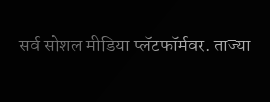सर्व सोशल मीडिया प्लॅटफॉर्मवर. ताज्या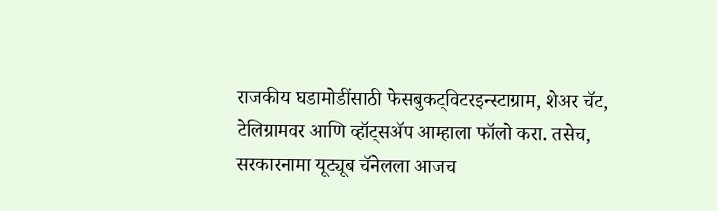राजकीय घडामोडींसाठी फेसबुकट्विटरइन्स्टाग्राम, शेअर चॅट, टेलिग्रामवर आणि व्हॉट्सॲप आम्हाला फॉलो करा. तसेच, सरकारनामा यूट्यूब चॅनेलला आजच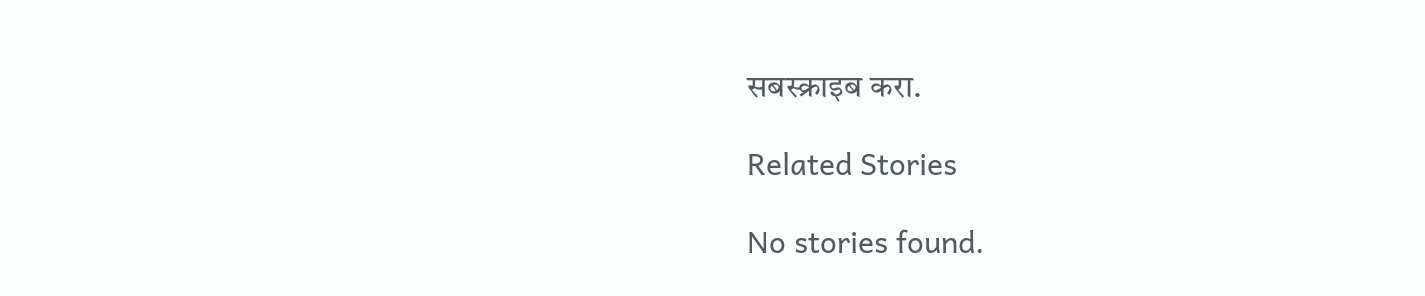सबस्क्राइब करा.

Related Stories

No stories found.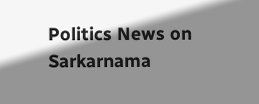Politics News on Sarkarnama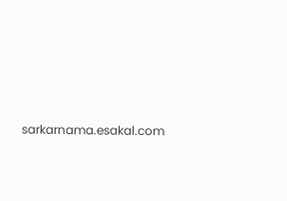sarkarnama.esakal.com